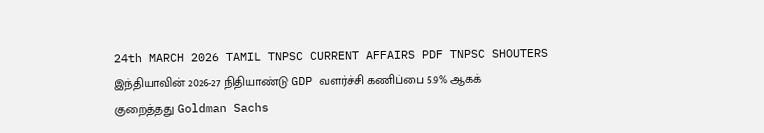24th MARCH 2026 TAMIL TNPSC CURRENT AFFAIRS PDF TNPSC SHOUTERS
இந்தியாவின் 2026-27 நிதியாண்டு GDP வளர்ச்சி கணிப்பை 5.9% ஆகக் குறைத்தது Goldman Sachs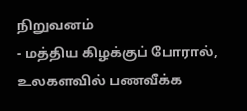நிறுவனம்
- மத்திய கிழக்குப் போரால், உலகளவில் பணவீக்க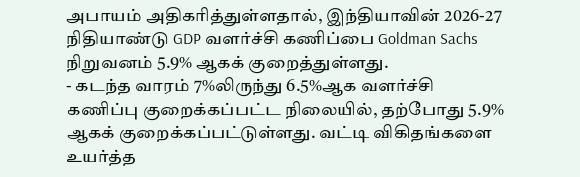அபாயம் அதிகரித்துள்ளதால், இந்தியாவின் 2026-27 நிதியாண்டு GDP வளர்ச்சி கணிப்பை Goldman Sachs நிறுவனம் 5.9% ஆகக் குறைத்துள்ளது.
- கடந்த வாரம் 7%லிருந்து 6.5%ஆக வளர்ச்சி கணிப்பு குறைக்கப்பட்ட நிலையில், தற்போது 5.9% ஆகக் குறைக்கப்பட்டுள்ளது. வட்டி விகிதங்களை உயர்த்த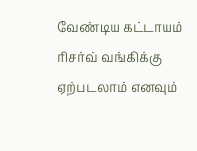வேண்டிய கட்டாயம் ரிசர்வ் வங்கிக்கு ஏற்படலாம் எனவும்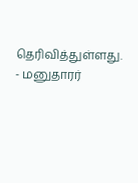தெரிவித்துள்ளது.
- மனுதாரர்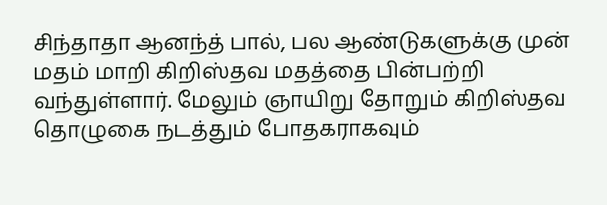சிந்தாதா ஆனந்த் பால், பல ஆண்டுகளுக்கு முன் மதம் மாறி கிறிஸ்தவ மதத்தை பின்பற்றி வந்துள்ளார். மேலும் ஞாயிறு தோறும் கிறிஸ்தவ தொழுகை நடத்தும் போதகராகவும்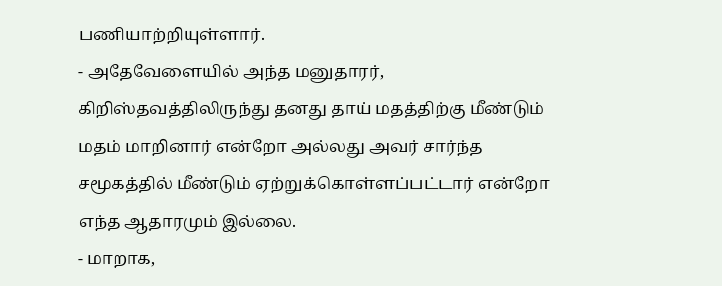பணியாற்றியுள்ளார்.
- அதேவேளையில் அந்த மனுதாரர், கிறிஸ்தவத்திலிருந்து தனது தாய் மதத்திற்கு மீண்டும் மதம் மாறினார் என்றோ அல்லது அவர் சார்ந்த சமூகத்தில் மீண்டும் ஏற்றுக்கொள்ளப்பட்டார் என்றோ எந்த ஆதாரமும் இல்லை.
- மாறாக,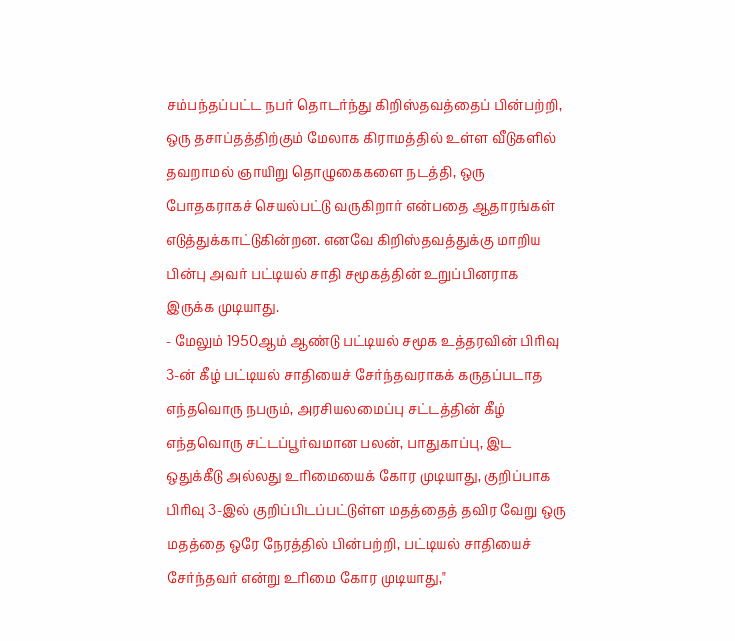சம்பந்தப்பட்ட நபர் தொடர்ந்து கிறிஸ்தவத்தைப் பின்பற்றி, ஒரு தசாப்தத்திற்கும் மேலாக கிராமத்தில் உள்ள வீடுகளில் தவறாமல் ஞாயிறு தொழுகைகளை நடத்தி, ஒரு போதகராகச் செயல்பட்டு வருகிறார் என்பதை ஆதாரங்கள் எடுத்துக்காட்டுகின்றன. எனவே கிறிஸ்தவத்துக்கு மாறிய பின்பு அவர் பட்டியல் சாதி சமூகத்தின் உறுப்பினராக இருக்க முடியாது.
- மேலும் 1950ஆம் ஆண்டு பட்டியல் சமூக உத்தரவின் பிரிவு 3-ன் கீழ் பட்டியல் சாதியைச் சேர்ந்தவராகக் கருதப்படாத எந்தவொரு நபரும், அரசியலமைப்பு சட்டத்தின் கீழ் எந்தவொரு சட்டப்பூர்வமான பலன், பாதுகாப்பு, இட ஒதுக்கீடு அல்லது உரிமையைக் கோர முடியாது, குறிப்பாக பிரிவு 3-இல் குறிப்பிடப்பட்டுள்ள மதத்தைத் தவிர வேறு ஒரு மதத்தை ஒரே நேரத்தில் பின்பற்றி, பட்டியல் சாதியைச் சேர்ந்தவர் என்று உரிமை கோர முடியாது,"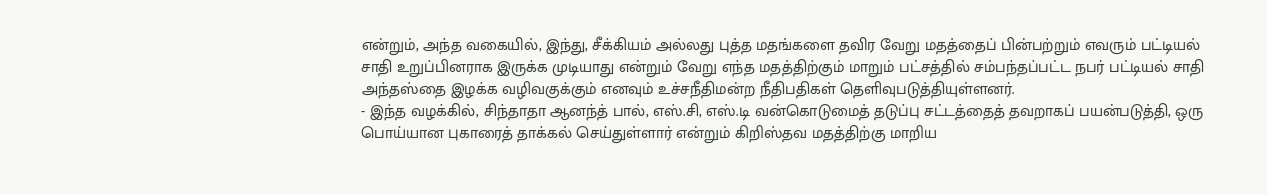என்றும், அந்த வகையில், இந்து, சீக்கியம் அல்லது புத்த மதங்களை தவிர வேறு மதத்தைப் பின்பற்றும் எவரும் பட்டியல் சாதி உறுப்பினராக இருக்க முடியாது என்றும் வேறு எந்த மதத்திற்கும் மாறும் பட்சத்தில் சம்பந்தப்பட்ட நபர் பட்டியல் சாதி அந்தஸ்தை இழக்க வழிவகுக்கும் எனவும் உச்சநீதிமன்ற நீதிபதிகள் தெளிவுபடுத்தியுள்ளனர்.
- இந்த வழக்கில், சிந்தாதா ஆனந்த் பால், எஸ்.சி, எஸ்.டி வன்கொடுமைத் தடுப்பு சட்டத்தைத் தவறாகப் பயன்படுத்தி, ஒரு பொய்யான புகாரைத் தாக்கல் செய்துள்ளார் என்றும் கிறிஸ்தவ மதத்திற்கு மாறிய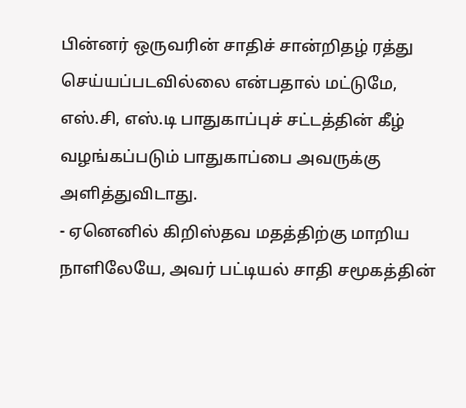பின்னர் ஒருவரின் சாதிச் சான்றிதழ் ரத்து செய்யப்படவில்லை என்பதால் மட்டுமே, எஸ்.சி, எஸ்.டி பாதுகாப்புச் சட்டத்தின் கீழ் வழங்கப்படும் பாதுகாப்பை அவருக்கு அளித்துவிடாது.
- ஏனெனில் கிறிஸ்தவ மதத்திற்கு மாறிய நாளிலேயே, அவர் பட்டியல் சாதி சமூகத்தின்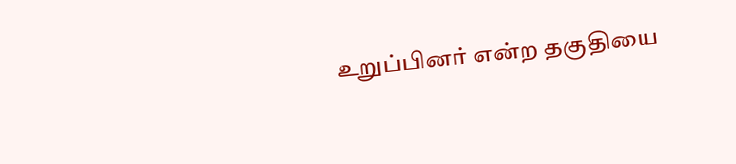உறுப்பினர் என்ற தகுதியை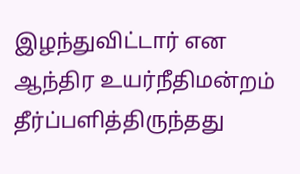இழந்துவிட்டார் என ஆந்திர உயர்நீதிமன்றம் தீர்ப்பளித்திருந்தது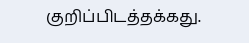குறிப்பிடத்தக்கது.